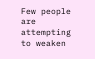Few people are attempting to weaken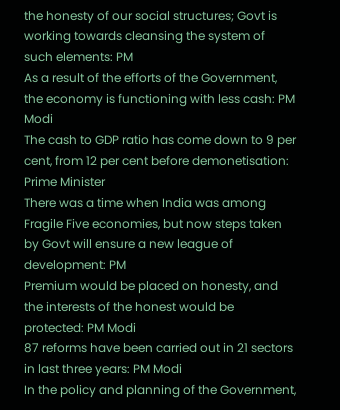the honesty of our social structures; Govt is working towards cleansing the system of such elements: PM
As a result of the efforts of the Government, the economy is functioning with less cash: PM Modi
The cash to GDP ratio has come down to 9 per cent, from 12 per cent before demonetisation: Prime Minister
There was a time when India was among Fragile Five economies, but now steps taken by Govt will ensure a new league of development: PM
Premium would be placed on honesty, and the interests of the honest would be protected: PM Modi
87 reforms have been carried out in 21 sectors in last three years: PM Modi
In the policy and planning of the Government,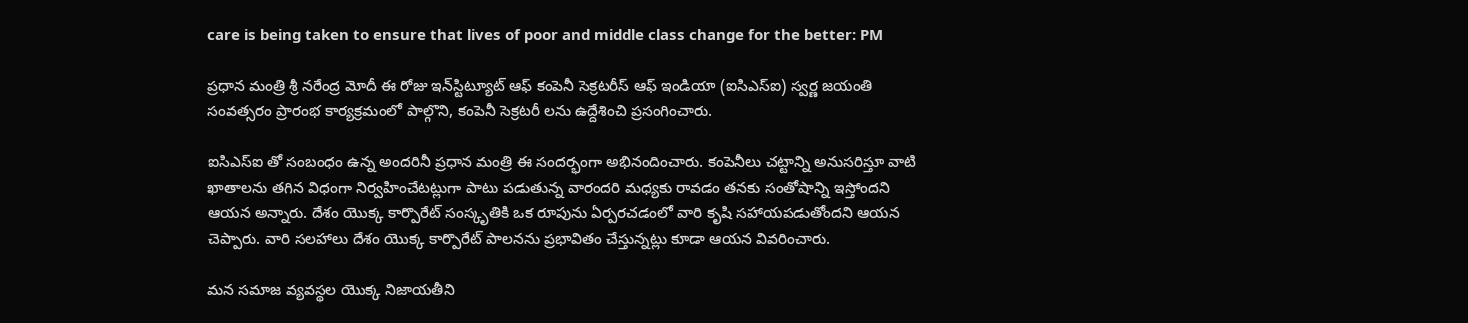care is being taken to ensure that lives of poor and middle class change for the better: PM

ప్ర‌ధాన మంత్రి శ్రీ న‌రేంద్ర మోదీ ఈ రోజు ఇన్‌స్టిట్యూట్ ఆఫ్ కంపెనీ సెక్ర‌ట‌రీస్ ఆఫ్ ఇండియా (ఐసిఎస్ఐ) స్వ‌ర్ణ జ‌యంతి సంవ‌త్స‌రం ప్రారంభ కార్య‌క్ర‌మంలో పాల్గొని, కంపెనీ సెక్ర‌ట‌రీ ల‌ను ఉద్దేశించి ప్ర‌సంగించారు.

ఐసిఎస్ఐ తో సంబంధం ఉన్న అంద‌రినీ ప్ర‌ధాన మంత్రి ఈ సంద‌ర్భంగా అభినందించారు. కంపెనీలు చ‌ట్టాన్ని అనుస‌రిస్తూ వాటి ఖాతాల‌ను త‌గిన విధంగా నిర్వ‌హించేట‌ట్లుగా పాటు ప‌డుతున్న వారంద‌రి మ‌ధ్య‌కు రావ‌డం త‌న‌కు సంతోషాన్ని ఇస్తోంద‌ని ఆయ‌న అన్నారు. దేశం యొక్క కార్పొరేట్ సంస్కృతికి ఒక రూపును ఏర్పరచ‌డంలో వారి కృషి సహాయపడుతోంద‌ని ఆయ‌న చెప్పారు. వారి స‌ల‌హాలు దేశం యొక్క కార్పొరేట్ పాల‌న‌ను ప్రభావితం చేస్తున్నట్లు కూడా ఆయ‌న వివ‌రించారు.

మ‌న స‌మాజ వ్య‌వ‌స్థ‌ల యొక్క నిజాయతీని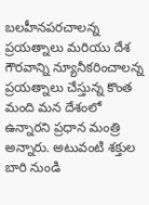బ‌ల‌హీనప‌ర‌చాల‌న్న ప్రయత్నాలు మ‌రియు దేశ గౌర‌వాన్ని న్యూనీక‌రించాల‌న్న ప్ర‌య‌త్నాలు చేస్తున్న కొంత మంది మ‌న దేశంలో ఉన్నార‌ని ప్ర‌ధాన మంత్రి అన్నారు. అటువంటి శ‌క్తుల బారి నుండి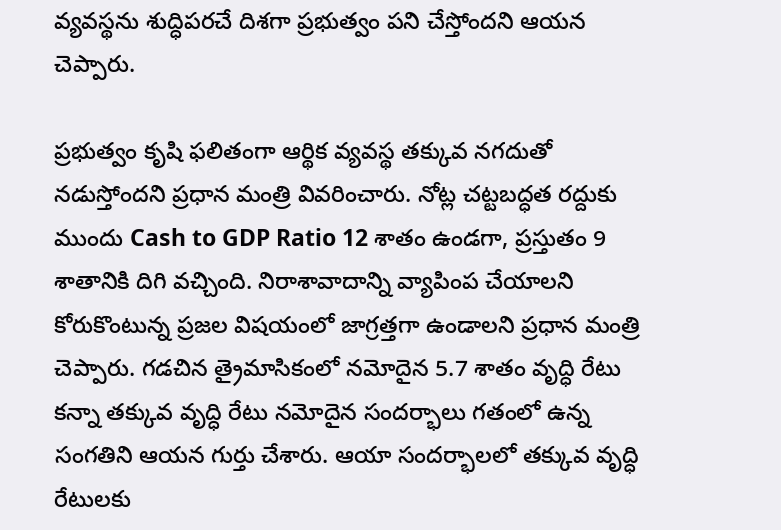వ్య‌వ‌స్థ‌ను శుద్ధిప‌రచే దిశ‌గా ప్ర‌భుత్వం ప‌ని చేస్తోంద‌ని ఆయ‌న చెప్పారు.

ప్ర‌భుత్వం కృషి ఫ‌లితంగా ఆర్థిక వ్య‌వ‌స్థ త‌క్కువ న‌గ‌దుతో న‌డుస్తోందని ప్ర‌ధాన మంత్రి వివ‌రించారు. నోట్ల చ‌ట్ట‌బ‌ద్ధ‌త ర‌ద్దుకు ముందు Cash to GDP Ratio 12 శాతం ఉండ‌గా, ప్ర‌స్తుతం 9 శాతానికి దిగి వ‌చ్చింది. నిరాశావాదాన్ని వ్యాపింప చేయాల‌ని కోరుకొంటున్న ప్ర‌జ‌ల విష‌యంలో జాగ్ర‌త్త‌గా ఉండాల‌ని ప్ర‌ధాన మంత్రి చెప్పారు. గ‌డ‌చిన త్రైమాసికంలో న‌మోదైన 5.7 శాతం వృద్ధి రేటు క‌న్నా త‌క్కువ వృద్ధి రేటు న‌మోదైన సంద‌ర్భాలు గ‌తంలో ఉన్న సంగతిని ఆయ‌న గుర్తు చేశారు. ఆయా సంద‌ర్భాల‌లో త‌క్కువ వృద్ధి రేటుల‌కు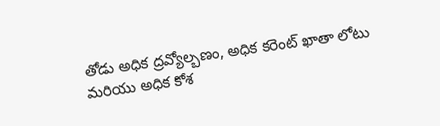తోడు అధిక ద్ర‌వ్యోల్బ‌ణం, అధిక క‌రెంట్ ఖాతా లోటు మ‌రియు అధిక కోశ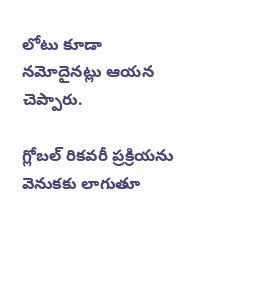లోటు కూడా న‌మోదైన‌ట్లు ఆయ‌న చెప్పారు.

గ్లోబ‌ల్ రిక‌వ‌రీ ప్ర‌క్రియ‌ను వెనుక‌కు లాగుతూ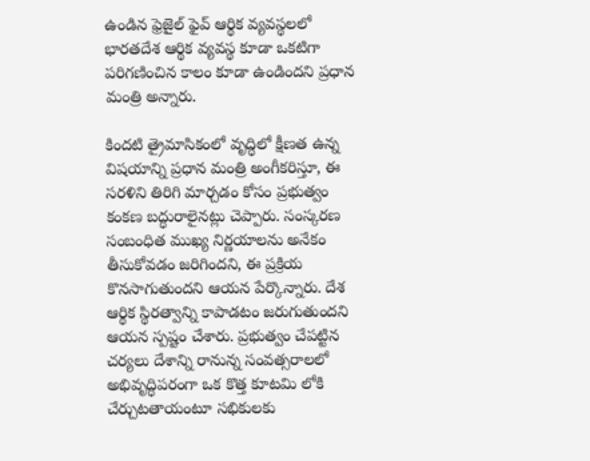ఉండిన ఫ్రెజైల్ ఫైవ్ ఆర్థిక వ్య‌వ‌స్థ‌ల‌లో భార‌త‌దేశ ఆర్థిక వ్యవస్థ కూడా ఒక‌టిగా ప‌రిగ‌ణించిన కాలం కూడా ఉండింద‌ని ప్ర‌ధాన మంత్రి అన్నారు.

కింద‌టి త్రైమాసికంలో వృద్ధిలో క్షీణ‌త ఉన్న విష‌యాన్ని ప్ర‌ధాన మంత్రి అంగీక‌రిస్తూ, ఈ స‌ర‌ళిని తిరిగి మార్చ‌డం కోసం ప్ర‌భుత్వం కంక‌ణ బ‌ద్ధురాలైనట్లు చెప్పారు. సంస్క‌ర‌ణ సంబంధిత ముఖ్య నిర్ణ‌యాల‌ను అనేకం తీసుకోవ‌డం జ‌రిగింద‌ని, ఈ ప్ర‌క్రియ కొన‌సాగుతుంద‌ని ఆయ‌న పేర్కొన్నారు. దేశ ఆర్థిక స్థిర‌త్వాన్ని కాపాడటం జ‌రుగుతుంద‌ని ఆయ‌న స్ప‌ష్టం చేశారు. ప్ర‌భుత్వం చేప‌ట్టిన చ‌ర్య‌లు దేశాన్ని రానున్న సంవ‌త్స‌రాల‌లో అభివృద్ధిప‌రంగా ఒక కొత్త కూట‌మి లోకి చేర్చుటతాయంటూ స‌భికుల‌కు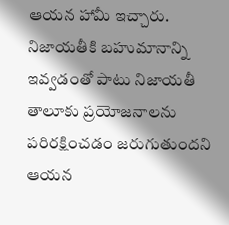ఆయ‌న హామీ ఇచ్చారు. నిజాయతీకి బ‌హుమానాన్ని ఇవ్వ‌డంతో పాటు నిజాయతీ తాలూకు ప్ర‌యోజ‌నాల‌ను ప‌రిర‌క్షించడం జరుగుతుందని ఆయ‌న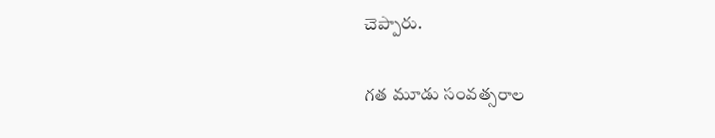చెప్పారు.

గ‌త మూడు సంవ‌త్స‌రాల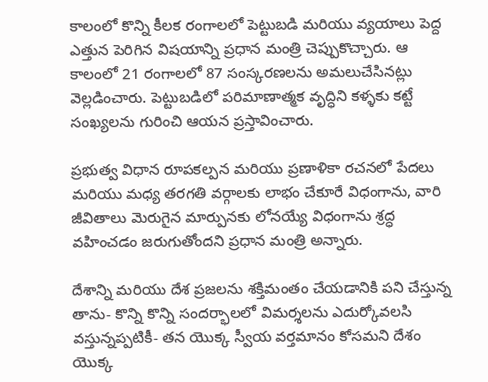కాలంలో కొన్ని కీల‌క రంగాల‌లో పెట్టుబ‌డి మ‌రియు వ్య‌యాలు పెద్ద ఎత్తున పెరిగిన విష‌యాన్ని ప్ర‌ధాన మంత్రి చెప్పుకొచ్చారు. ఆ కాలంలో 21 రంగాల‌లో 87 సంస్క‌ర‌ణ‌ల‌ను అమ‌లుచేసిన‌ట్లు వెల్ల‌డించారు. పెట్టుబ‌డిలో ప‌రిమాణాత్మ‌క వృద్ధిని క‌ళ్ళ‌కు క‌ట్టే సంఖ్య‌ల‌ను గురించి ఆయ‌న ప్ర‌స్తావించారు.

ప్ర‌భుత్వ విధాన రూప‌క‌ల్ప‌న మ‌రియు ప్ర‌ణాళికా ర‌చ‌న‌లో పేద‌లు మ‌రియు మ‌ధ్య‌ త‌ర‌గ‌తి వ‌ర్గాల‌కు లాభం చేకూరే విధంగాను, వారి జీవితాలు మెరుగైన మార్పున‌కు లోన‌య్యే విధంగాను శ్ర‌ద్ధ వ‌హించ‌డం జ‌రుగుతోంద‌ని ప్ర‌ధాన మంత్రి అన్నారు.

దేశాన్ని మ‌రియు దేశ ప్ర‌జ‌ల‌ను శక్తిమంతం చేయ‌డానికి ప‌ని చేస్తున్న తాను- కొన్ని కొన్ని సంద‌ర్భాల‌లో విమ‌ర్శ‌ల‌ను ఎదుర్కోవ‌ల‌సి వ‌స్తున్న‌ప్ప‌టికీ- త‌న యొక్క స్వీయ వ‌ర్త‌మానం కోస‌మ‌ని దేశం యొక్క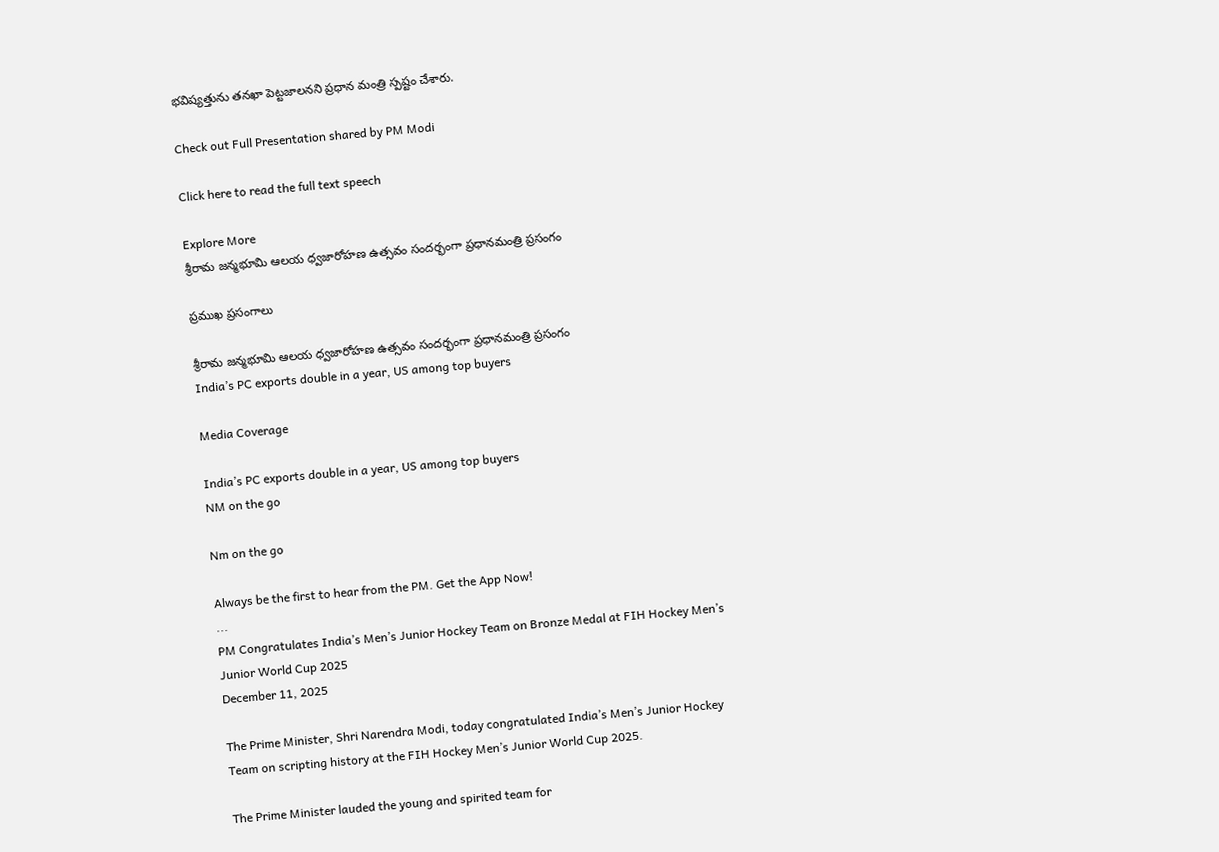భ‌విష్య‌త్తును త‌న‌ఖా పెట్ట‌జాల‌న‌ని ప్ర‌ధాన మంత్రి స్ప‌ష్టం చేశారు.

Check out Full Presentation shared by PM Modi

Click here to read the full text speech

Explore More
శ్రీరామ జన్మభూమి ఆలయ ధ్వజారోహణ ఉత్సవం సందర్భంగా ప్రధానమంత్రి ప్రసంగం

ప్రముఖ ప్రసంగాలు

శ్రీరామ జన్మభూమి ఆలయ ధ్వజారోహణ ఉత్సవం సందర్భంగా ప్రధానమంత్రి ప్రసంగం
India’s PC exports double in a year, US among top buyers

Media Coverage

India’s PC exports double in a year, US among top buyers
NM on the go

Nm on the go

Always be the first to hear from the PM. Get the App Now!
...
PM Congratulates India’s Men’s Junior Hockey Team on Bronze Medal at FIH Hockey Men’s Junior World Cup 2025
December 11, 2025

The Prime Minister, Shri Narendra Modi, today congratulated India’s Men’s Junior Hockey Team on scripting history at the FIH Hockey Men’s Junior World Cup 2025.

The Prime Minister lauded the young and spirited team for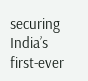securing India’s first‑ever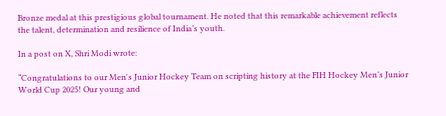Bronze medal at this prestigious global tournament. He noted that this remarkable achievement reflects the talent, determination and resilience of India’s youth.

In a post on X, Shri Modi wrote:

“Congratulations to our Men's Junior Hockey Team on scripting history at the FIH Hockey Men’s Junior World Cup 2025! Our young and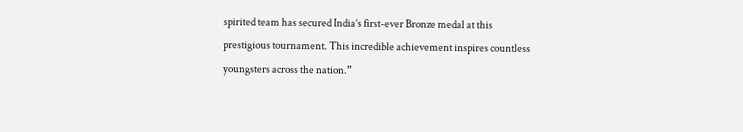spirited team has secured India’s first-ever Bronze medal at this prestigious tournament. This incredible achievement inspires countless youngsters across the nation.”